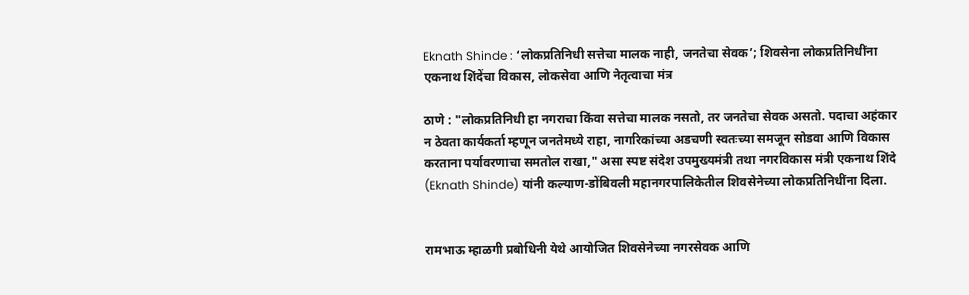Eknath Shinde : ‘लोकप्रतिनिधी सत्तेचा मालक नाही, जनतेचा सेवक’; शिवसेना लोकप्रतिनिधींना एकनाथ शिंदेंचा विकास, लोकसेवा आणि नेतृत्वाचा मंत्र

ठाणे : "लोकप्रतिनिधी हा नगराचा किंवा सत्तेचा मालक नसतो, तर जनतेचा सेवक असतो. पदाचा अहंकार न ठेवता कार्यकर्ता म्हणून जनतेमध्ये राहा, नागरिकांच्या अडचणी स्वतःच्या समजून सोडवा आणि विकास करताना पर्यावरणाचा समतोल राखा," असा स्पष्ट संदेश उपमुख्यमंत्री तथा नगरविकास मंत्री एकनाथ शिंदे (Eknath Shinde) यांनी कल्याण-डोंबिवली महानगरपालिकेतील शिवसेनेच्या लोकप्रतिनिधींना दिला.


रामभाऊ म्हाळगी प्रबोधिनी येथे आयोजित शिवसेनेच्या नगरसेवक आणि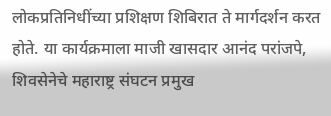लोकप्रतिनिधींच्या प्रशिक्षण शिबिरात ते मार्गदर्शन करत होते. या कार्यक्रमाला माजी खासदार आनंद परांजपे, शिवसेनेचे महाराष्ट्र संघटन प्रमुख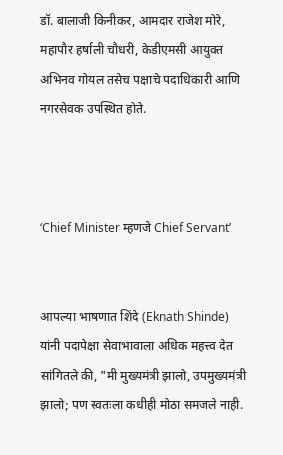डॉ. बालाजी किनीकर, आमदार राजेश मोरे, महापौर हर्षाली चौधरी, केडीएमसी आयुक्त अभिनव गोयल तसेच पक्षाचे पदाधिकारी आणि नगरसेवक उपस्थित होते.



‘Chief Minister म्हणजे Chief Servant’


आपल्या भाषणात शिंदे (Eknath Shinde) यांनी पदापेक्षा सेवाभावाला अधिक महत्त्व देत सांगितले की, "मी मुख्यमंत्री झालो, उपमुख्यमंत्री झालो; पण स्वतःला कधीही मोठा समजले नाही.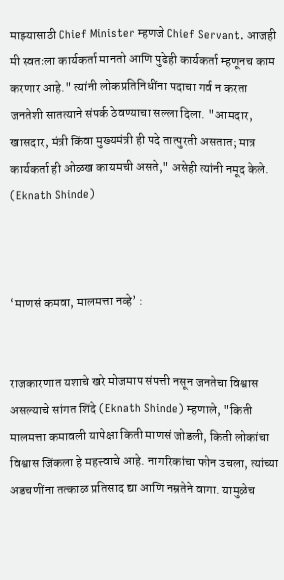माझ्यासाठी Chief Minister म्हणजे Chief Servant. आजही मी स्वतःला कार्यकर्ता मानतो आणि पुढेही कार्यकर्ता म्हणूनच काम करणार आहे." त्यांनी लोकप्रतिनिधींना पदाचा गर्व न करता जनतेशी सातत्याने संपर्क ठेवण्याचा सल्ला दिला. "आमदार, खासदार, मंत्री किंवा मुख्यमंत्री ही पदे तात्पुरती असतात; मात्र कार्यकर्ता ही ओळख कायमची असते," असेही त्यांनी नमूद केले. (Eknath Shinde)



‘माणसं कमवा, मालमत्ता नव्हे’ :


राजकारणात यशाचे खरे मोजमाप संपत्ती नसून जनतेचा विश्वास असल्याचे सांगत शिंदे (Eknath Shinde) म्हणाले, "किती मालमत्ता कमावली यापेक्षा किती माणसं जोडली, किती लोकांचा विश्वास जिंकला हे महत्त्वाचे आहे. नागरिकांचा फोन उचला, त्यांच्या अडचणींना तत्काळ प्रतिसाद द्या आणि नम्रतेने वागा. यामुळेच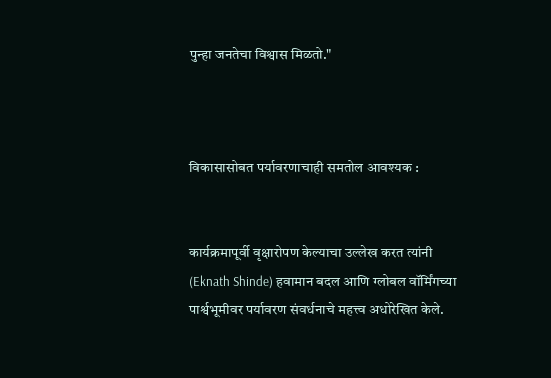पुन्हा जनतेचा विश्वास मिळतो."



विकासासोबत पर्यावरणाचाही समतोल आवश्यक :


कार्यक्रमापूर्वी वृक्षारोपण केल्याचा उल्लेख करत त्यांनी (Eknath Shinde) हवामान बदल आणि ग्लोबल वॉर्मिंगच्या पार्श्वभूमीवर पर्यावरण संवर्धनाचे महत्त्व अधोरेखित केले.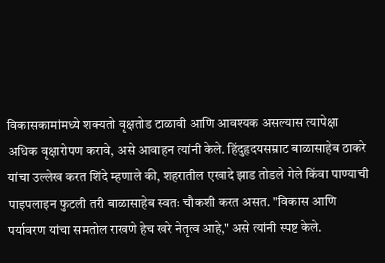विकासकामांमध्ये शक्यतो वृक्षतोड टाळावी आणि आवश्यक असल्यास त्यापेक्षा अधिक वृक्षारोपण करावे, असे आवाहन त्यांनी केले. हिंदुहृदयसम्राट बाळासाहेब ठाकरे यांचा उल्लेख करत शिंदे म्हणाले की, शहरातील एखादे झाड तोडले गेले किंवा पाण्याची पाइपलाइन फुटली तरी बाळासाहेब स्वतः चौकशी करत असत. "विकास आणि पर्यावरण यांचा समतोल राखणे हेच खरे नेतृत्व आहे," असे त्यांनी स्पष्ट केले.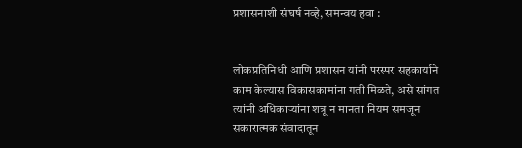प्रशासनाशी संघर्ष नव्हे, समन्वय हवा :


लोकप्रतिनिधी आणि प्रशासन यांनी परस्पर सहकार्याने काम केल्यास विकासकामांना गती मिळते, असे सांगत त्यांनी अधिकाऱ्यांना शत्रू न मानता नियम समजून सकारात्मक संवादातून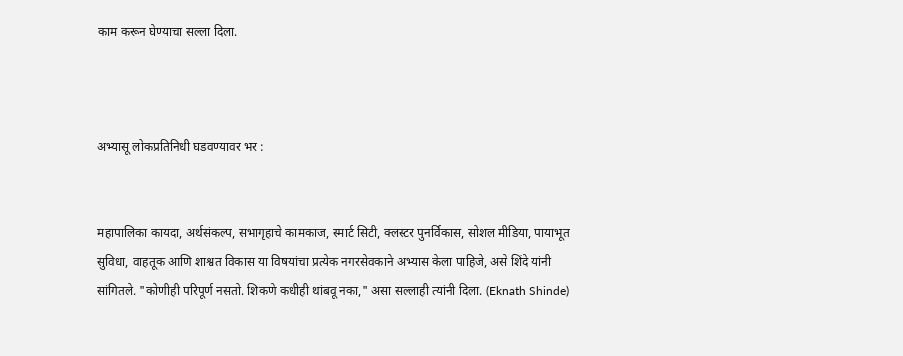काम करून घेण्याचा सल्ला दिला.



अभ्यासू लोकप्रतिनिधी घडवण्यावर भर :


महापालिका कायदा, अर्थसंकल्प, सभागृहाचे कामकाज, स्मार्ट सिटी, क्लस्टर पुनर्विकास, सोशल मीडिया, पायाभूत सुविधा, वाहतूक आणि शाश्वत विकास या विषयांचा प्रत्येक नगरसेवकाने अभ्यास केला पाहिजे, असे शिंदे यांनी सांगितले. "कोणीही परिपूर्ण नसतो. शिकणे कधीही थांबवू नका," असा सल्लाही त्यांनी दिला. (Eknath Shinde)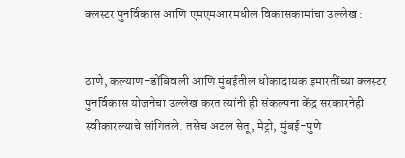क्लस्टर पुनर्विकास आणि एमएमआरमधील विकासकामांचा उल्लेख :


ठाणे, कल्याण-डोंबिवली आणि मुंबईतील धोकादायक इमारतींच्या क्लस्टर पुनर्विकास योजनेचा उल्लेख करत त्यांनी ही संकल्पना केंद्र सरकारनेही स्वीकारल्याचे सांगितले. तसेच अटल सेतू, मेट्रो, मुंबई-पुणे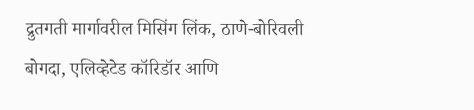द्रुतगती मार्गावरील मिसिंग लिंक, ठाणे-बोरिवली बोगदा, एलिव्हेटेड कॉरिडॉर आणि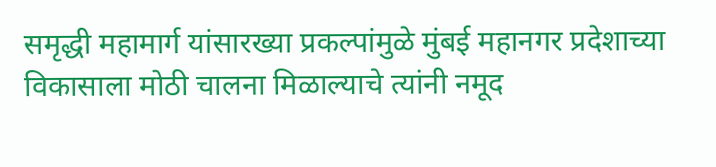समृद्धी महामार्ग यांसारख्या प्रकल्पांमुळे मुंबई महानगर प्रदेशाच्या विकासाला मोठी चालना मिळाल्याचे त्यांनी नमूद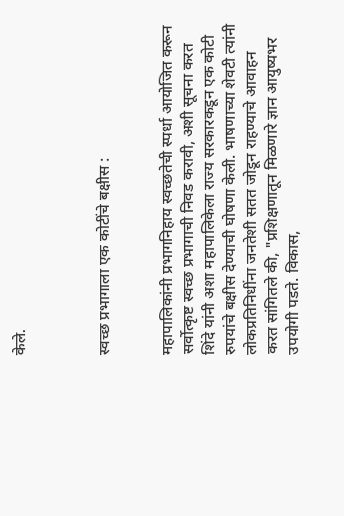केले.



स्वच्छ प्रभागाला एक कोटींचे बक्षीस :


महापालिकांनी प्रभागनिहाय स्वच्छतेची स्पर्धा आयोजित करून सर्वोत्कृष्ट स्वच्छ प्रभागाची निवड करावी, अशी सूचना करत शिंदे यांनी अशा महापालिकेला राज्य सरकारकडून एक कोटी रुपयांचे बक्षीस देण्याची घोषणा केली. भाषणाच्या शेवटी त्यांनी लोकप्रतिनिधींना जनतेशी सतत जोडून राहण्याचे आवाहन करत सांगितले की, "प्रशिक्षणातून मिळणारे ज्ञान आयुष्यभर उपयोगी पडते. विकास,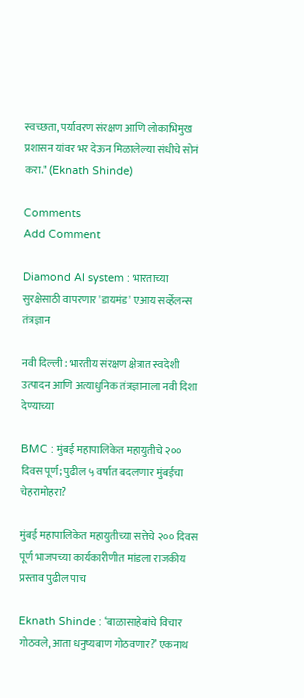स्वच्छता, पर्यावरण संरक्षण आणि लोकाभिमुख प्रशासन यांवर भर देऊन मिळालेल्या संधीचे सोनं करा." (Eknath Shinde)

Comments
Add Comment

Diamond AI system : भारताच्या सुरक्षेसाठी वापरणार 'डायमंड' एआय सर्व्हेलन्स तंत्रज्ञान

नवी दिल्ली : भारतीय संरक्षण क्षेत्रात स्वदेशी उत्पादन आणि अत्याधुनिक तंत्रज्ञानाला नवी दिशा देण्याच्या

BMC : मुंबई महापालिकेत महायुतीचे २०० दिवस पूर्ण; पुढील ५ वर्षांत बदलणार मुंबईचा चेहरामोहरा?

मुंबई महापालिकेत महायुतीच्या सत्तेचे २०० दिवस पूर्ण भाजपच्या कार्यकारीणीत मांडला राजकीय प्रस्ताव पुढील पाच

Eknath Shinde : ‘बाळासाहेबांचे विचार गोठवले, आता धनुष्यबाण गोठवणार?’ एकनाथ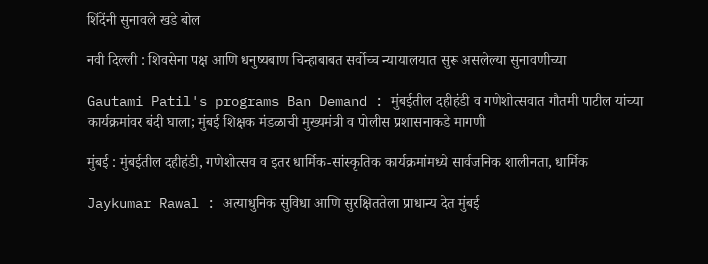शिंदेंनी सुनावले खडे बोल

नवी दिल्ली : शिवसेना पक्ष आणि धनुष्यबाण चिन्हाबाबत सर्वोच्च न्यायालयात सुरू असलेल्या सुनावणीच्या

Gautami Patil's programs Ban Demand : मुंबईतील दहीहंडी व गणेशोत्सवात गौतमी पाटील यांच्या कार्यक्रमांवर बंदी घाला; मुंबई शिक्षक मंडळाची मुख्यमंत्री व पोलीस प्रशासनाकडे मागणी

मुंबई : मुंबईतील दहीहंडी, गणेशोत्सव व इतर धार्मिक-सांस्कृतिक कार्यक्रमांमध्ये सार्वजनिक शालीनता, धार्मिक

Jaykumar Rawal : अत्याधुनिक सुविधा आणि सुरक्षिततेला प्राधान्य देत मुंबई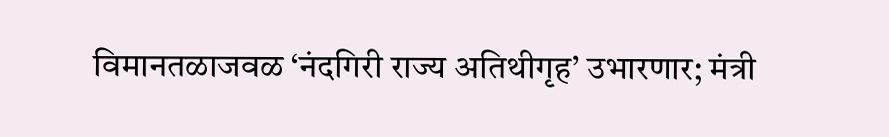विमानतळाजवळ ‘नंदगिरी राज्य अतिथीगृह’ उभारणार; मंत्री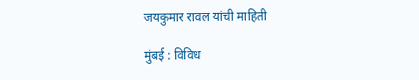जयकुमार रावल यांची माहिती

मुंबई : विविध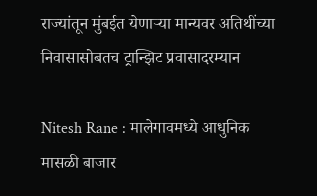राज्यांतून मुंबईत येणाऱ्या मान्यवर अतिथींच्या निवासासोबतच ट्रान्झिट प्रवासादरम्यान

Nitesh Rane : मालेगावमध्ये आधुनिक मासळी बाजार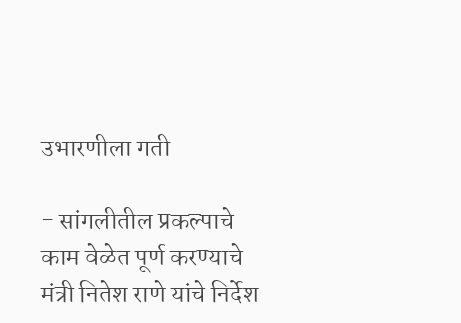उभारणीला गती

- सांगलीतील प्रकल्पाचे काम वेळेत पूर्ण करण्याचे मंत्री नितेश राणे यांचे निर्देश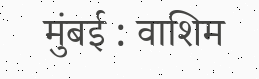मुंबई : वाशिम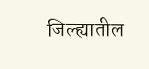जिल्ह्यातील